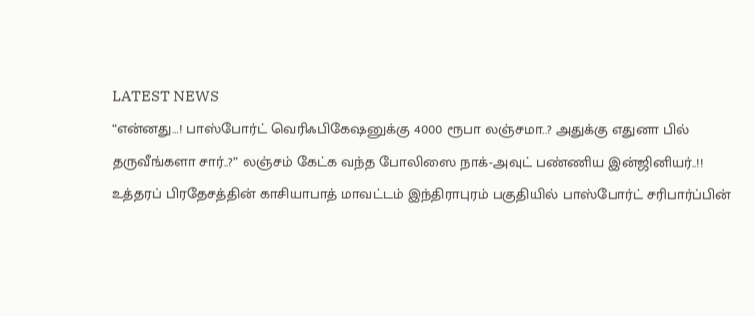LATEST NEWS
“என்னது…! பாஸ்போர்ட் வெரிஃபிகேஷனுக்கு 4000 ரூபா லஞ்சமா..? அதுக்கு எதுனா பில் தருவீங்களா சார்..?” லஞ்சம் கேட்க வந்த போலிஸை நாக்-அவுட் பண்ணிய இன்ஜினியர்..!!
உத்தரப் பிரதேசத்தின் காசியாபாத் மாவட்டம் இந்திராபுரம் பகுதியில் பாஸ்போர்ட் சரிபார்ப்பின்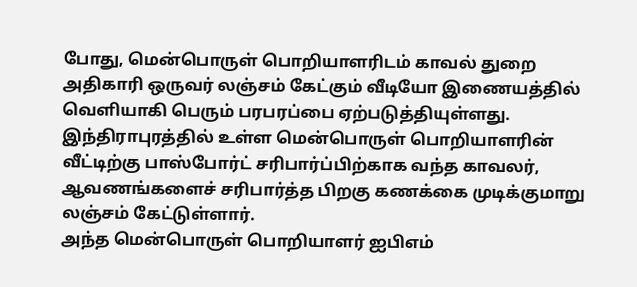போது, மென்பொருள் பொறியாளரிடம் காவல் துறை அதிகாரி ஒருவர் லஞ்சம் கேட்கும் வீடியோ இணையத்தில் வெளியாகி பெரும் பரபரப்பை ஏற்படுத்தியுள்ளது. இந்திராபுரத்தில் உள்ள மென்பொருள் பொறியாளரின் வீட்டிற்கு பாஸ்போர்ட் சரிபார்ப்பிற்காக வந்த காவலர், ஆவணங்களைச் சரிபார்த்த பிறகு கணக்கை முடிக்குமாறு லஞ்சம் கேட்டுள்ளார்.
அந்த மென்பொருள் பொறியாளர் ஐபிஎம்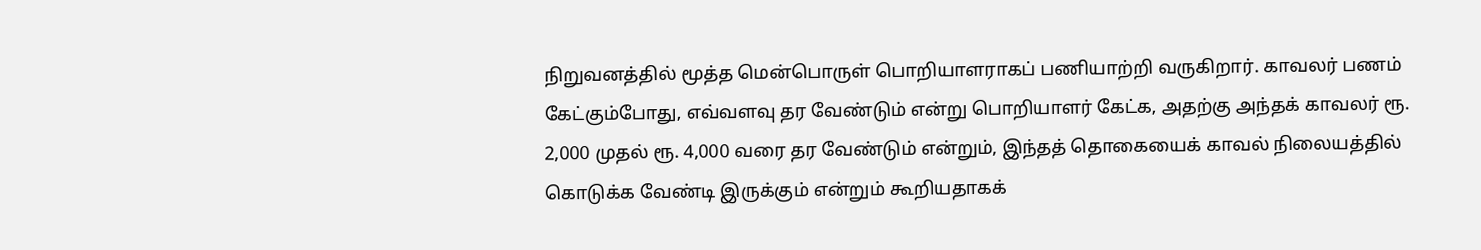நிறுவனத்தில் மூத்த மென்பொருள் பொறியாளராகப் பணியாற்றி வருகிறார். காவலர் பணம் கேட்கும்போது, எவ்வளவு தர வேண்டும் என்று பொறியாளர் கேட்க, அதற்கு அந்தக் காவலர் ரூ. 2,000 முதல் ரூ. 4,000 வரை தர வேண்டும் என்றும், இந்தத் தொகையைக் காவல் நிலையத்தில் கொடுக்க வேண்டி இருக்கும் என்றும் கூறியதாகக்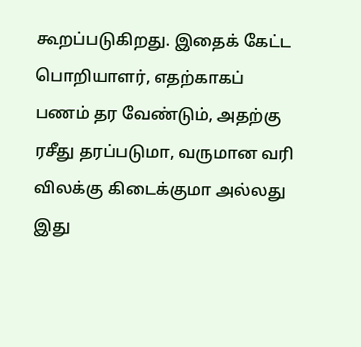கூறப்படுகிறது. இதைக் கேட்ட பொறியாளர், எதற்காகப் பணம் தர வேண்டும், அதற்கு ரசீது தரப்படுமா, வருமான வரி விலக்கு கிடைக்குமா அல்லது இது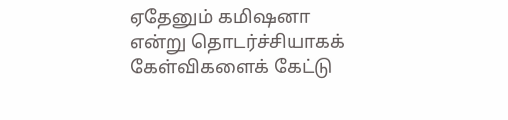ஏதேனும் கமிஷனா என்று தொடர்ச்சியாகக் கேள்விகளைக் கேட்டு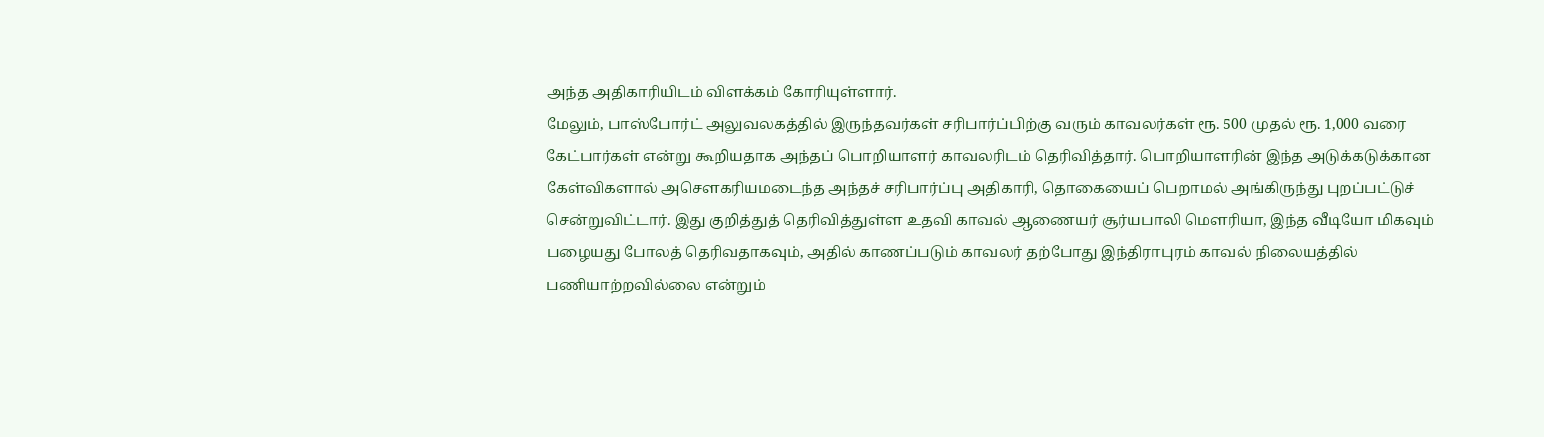அந்த அதிகாரியிடம் விளக்கம் கோரியுள்ளார்.
மேலும், பாஸ்போர்ட் அலுவலகத்தில் இருந்தவர்கள் சரிபார்ப்பிற்கு வரும் காவலர்கள் ரூ. 500 முதல் ரூ. 1,000 வரை கேட்பார்கள் என்று கூறியதாக அந்தப் பொறியாளர் காவலரிடம் தெரிவித்தார். பொறியாளரின் இந்த அடுக்கடுக்கான கேள்விகளால் அசௌகரியமடைந்த அந்தச் சரிபார்ப்பு அதிகாரி, தொகையைப் பெறாமல் அங்கிருந்து புறப்பட்டுச் சென்றுவிட்டார். இது குறித்துத் தெரிவித்துள்ள உதவி காவல் ஆணையர் சூர்யபாலி மௌரியா, இந்த வீடியோ மிகவும் பழையது போலத் தெரிவதாகவும், அதில் காணப்படும் காவலர் தற்போது இந்திராபுரம் காவல் நிலையத்தில் பணியாற்றவில்லை என்றும்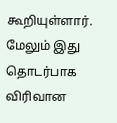கூறியுள்ளார். மேலும் இது தொடர்பாக விரிவான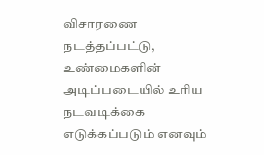விசாரணை நடத்தப்பட்டு, உண்மைகளின் அடிப்படையில் உரிய நடவடிக்கை எடுக்கப்படும் எனவும்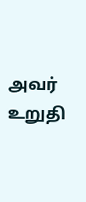அவர் உறுதி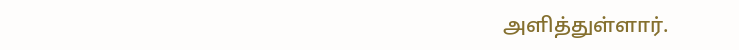அளித்துள்ளார்.